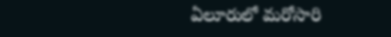ఏలూరులో మరోసారి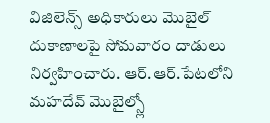విజిలెన్స్ అధికారులు మొబైల్ దుకాణాలపై సోమవారం దాడులు నిర్వహించారు. ఆర్.ఆర్.పేటలోని మహదేవ్ మొబైల్స్లో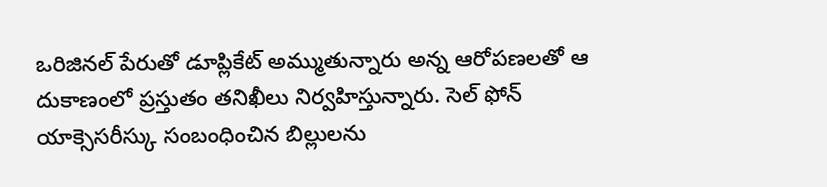ఒరిజినల్ పేరుతో డూప్లికేట్ అమ్ముతున్నారు అన్న ఆరోపణలతో ఆ దుకాణంలో ప్రస్తుతం తనిఖీలు నిర్వహిస్తున్నారు. సెల్ ఫోన్ యాక్సెసరీస్కు సంబంధించిన బిల్లులను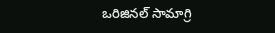ఒరిజినల్ సామాగ్రి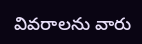వివరాలను వారు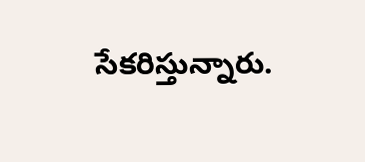సేకరిస్తున్నారు.